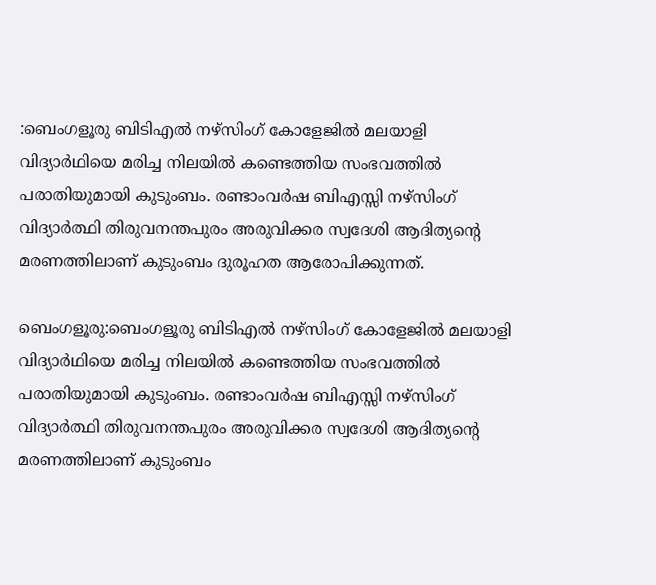:ബെംഗളൂരു ബിടിഎൽ നഴ്സിംഗ് കോളേജിൽ മലയാളി വിദ്യാർഥിയെ മരിച്ച നിലയിൽ കണ്ടെത്തിയ സംഭവത്തിൽ പരാതിയുമായി കുടുംബം. രണ്ടാംവർഷ ബിഎസ്സി നഴ്സിംഗ് വിദ്യാർത്ഥി തിരുവനന്തപുരം അരുവിക്കര സ്വദേശി ആദിത്യന്‍റെ മരണത്തിലാണ് കുടുംബം ദുരൂഹത ആരോപിക്കുന്നത്.

ബെംഗളൂരു:ബെംഗളൂരു ബിടിഎൽ നഴ്സിംഗ് കോളേജിൽ മലയാളി വിദ്യാർഥിയെ മരിച്ച നിലയിൽ കണ്ടെത്തിയ സംഭവത്തിൽ പരാതിയുമായി കുടുംബം. രണ്ടാംവർഷ ബിഎസ്സി നഴ്സിംഗ് വിദ്യാർത്ഥി തിരുവനന്തപുരം അരുവിക്കര സ്വദേശി ആദിത്യന്‍റെ മരണത്തിലാണ് കുടുംബം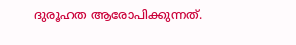ദുരൂഹത ആരോപിക്കുന്നത്.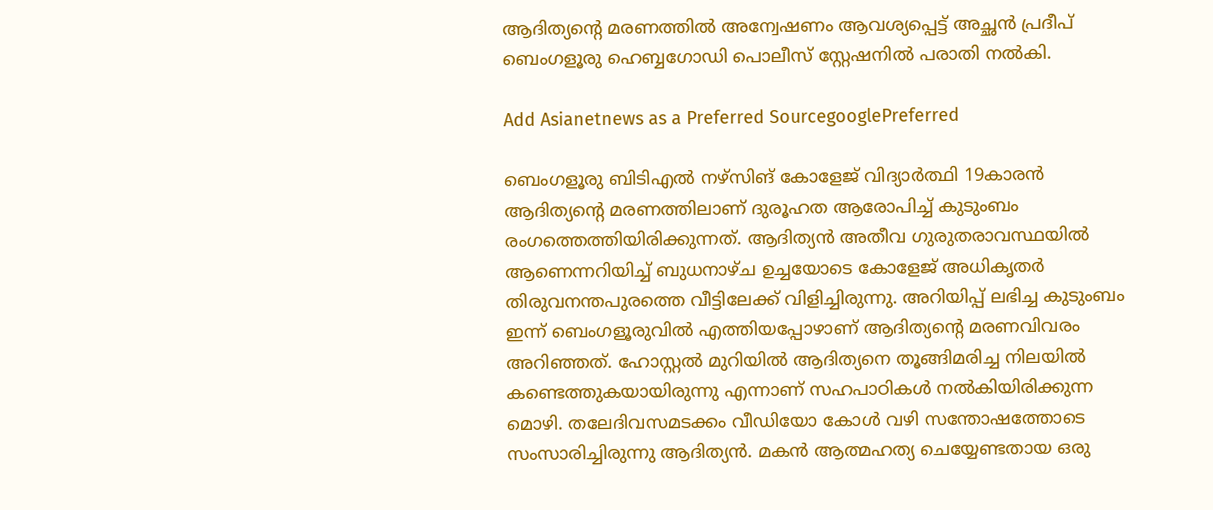ആദിത്യന്‍റെ മരണത്തിൽ അന്വേഷണം ആവശ്യപ്പെട്ട് അച്ഛൻ പ്രദീപ് ബെംഗളൂരു ഹെബ്ബഗോഡി പൊലീസ് സ്റ്റേഷനിൽ പരാതി നൽകി.

Add Asianetnews as a Preferred SourcegooglePreferred

ബെംഗളൂരു ബിടിഎൽ നഴ്സിങ് കോളേജ് വിദ്യാർത്ഥി 19കാരൻ ആദിത്യന്‍റെ മരണത്തിലാണ് ദുരൂഹത ആരോപിച്ച് കുടുംബം രംഗത്തെത്തിയിരിക്കുന്നത്. ആദിത്യൻ അതീവ ഗുരുതരാവസ്ഥയിൽ ആണെന്നറിയിച്ച് ബുധനാഴ്ച ഉച്ചയോടെ കോളേജ് അധികൃതർ തിരുവനന്തപുരത്തെ വീട്ടിലേക്ക് വിളിച്ചിരുന്നു. അറിയിപ്പ് ലഭിച്ച കുടുംബം ഇന്ന് ബെംഗളൂരുവിൽ എത്തിയപ്പോഴാണ് ആദിത്യന്‍റെ മരണവിവരം അറിഞ്ഞത്. ഹോസ്റ്റൽ മുറിയിൽ ആദിത്യനെ തൂങ്ങിമരിച്ച നിലയിൽ കണ്ടെത്തുകയായിരുന്നു എന്നാണ് സഹപാഠികൾ നൽകിയിരിക്കുന്ന മൊഴി. തലേദിവസമടക്കം വീഡിയോ കോൾ വഴി സന്തോഷത്തോടെ സംസാരിച്ചിരുന്നു ആദിത്യൻ. മകൻ ആത്മഹത്യ ചെയ്യേണ്ടതായ ഒരു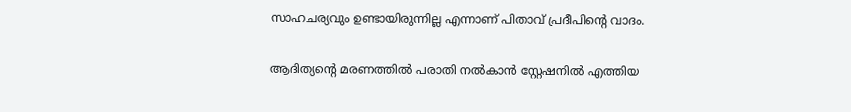സാഹചര്യവും ഉണ്ടായിരുന്നില്ല എന്നാണ് പിതാവ് പ്രദീപിന്‍റെ വാദം.

ആദിത്യന്‍റെ മരണത്തിൽ പരാതി നൽകാൻ സ്റ്റേഷനിൽ എത്തിയ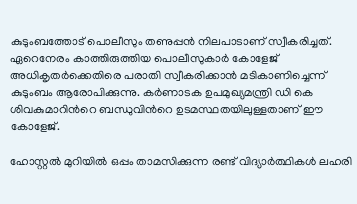കുടുംബത്തോട് പൊലീസും തണുപ്പൻ നിലപാടാണ് സ്വീകരിച്ചത്. ഏറെനേരം കാത്തിരുത്തിയ പൊലീസുകാർ കോളേജ് അധികൃതർക്കെതിരെ പരാതി സ്വീകരിക്കാൻ മടികാണിച്ചെന്ന് കുടുംബം ആരോപിക്കുന്നു. കർണാടക ഉപമുഖ്യമന്ത്രി ഡി കെ ശിവകുമാറിന്‍റെ ബന്ധുവിന്‍റെ ഉടമസ്ഥതയിലുള്ളതാണ് ഈ കോളേജ്.

ഹോസ്റ്റൽ മുറിയിൽ ഒപ്പം താമസിക്കുന്ന രണ്ട് വിദ്യാർത്ഥികൾ ലഹരി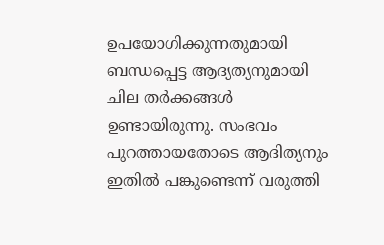ഉപയോഗിക്കുന്നതുമായി ബന്ധപ്പെട്ട ആദ്യത്യനുമായി ചില തർക്കങ്ങൾ ഉണ്ടായിരുന്നു. സംഭവം പുറത്തായതോടെ ആദിത്യനും ഇതിൽ പങ്കുണ്ടെന്ന് വരുത്തി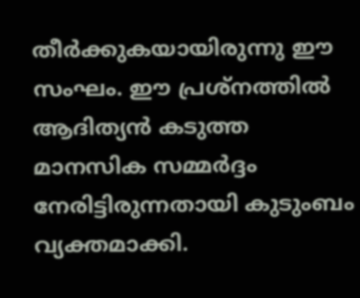തീർക്കുകയായിരുന്നു ഈ സംഘം. ഈ പ്രശ്നത്തിൽ ആദിത്യൻ കടുത്ത മാനസിക സമ്മർദ്ദം നേരിട്ടിരുന്നതായി കുടുംബം വ്യക്തമാക്കി.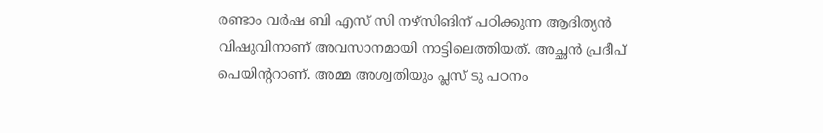രണ്ടാം വർഷ ബി എസ് സി നഴ്സിങിന് പഠിക്കുന്ന ആദിത്യൻ വിഷുവിനാണ് അവസാനമായി നാട്ടിലെത്തിയത്. അച്ഛൻ പ്രദീപ് പെയിന്ററാണ്. അമ്മ അശ്വതിയും പ്ലസ് ടു പഠനം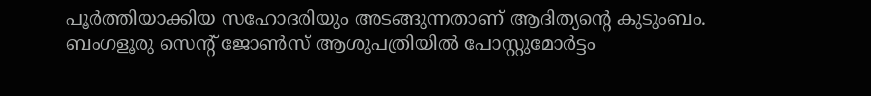പൂർത്തിയാക്കിയ സഹോദരിയും അടങ്ങുന്നതാണ് ആദിത്യന്‍റെ കുടുംബം. ബംഗളൂരു സെന്‍റ് ജോൺസ് ആശുപത്രിയിൽ പോസ്റ്റുമോർട്ടം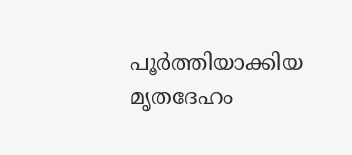പൂർത്തിയാക്കിയ മൃതദേഹം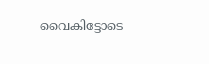വൈകിട്ടോടെ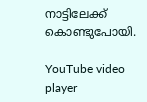നാട്ടിലേക്ക് കൊണ്ടുപോയി.

YouTube video player